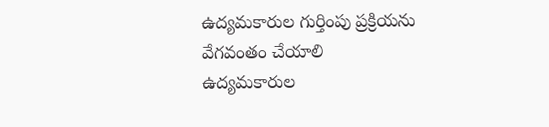ఉద్యమకారుల గుర్తింపు ప్రక్రియను వేగవంతం చేయాలి
ఉద్యమకారుల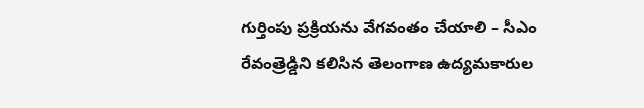గుర్తింపు ప్రక్రియను వేగవంతం చేయాలి – సీఎం రేవంత్రెడ్డిని కలిసిన తెలంగాణ ఉద్యమకారుల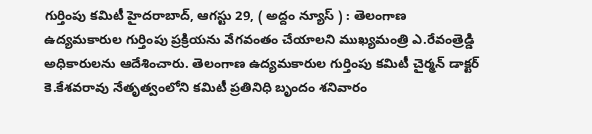గుర్తింపు కమిటీ హైదరాబాద్, ఆగస్టు 29, ( అద్దం న్యూస్ ) : తెలంగాణ ఉద్యమకారుల గుర్తింపు ప్రక్రియను వేగవంతం చేయాలని ముఖ్యమంత్రి ఎ.రేవంత్రెడ్డి అధికారులను ఆదేశించారు. తెలంగాణ ఉద్యమకారుల గుర్తింపు కమిటీ చైర్మన్ డాక్టర్ కె.కేశవరావు నేతృత్వంలోని కమిటీ ప్రతినిధి బృందం శనివారం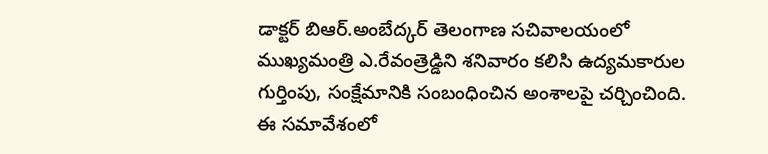డాక్టర్ బిఆర్.అంబేద్కర్ తెలంగాణ సచివాలయంలో ముఖ్యమంత్రి ఎ.రేవంత్రెడ్డిని శనివారం కలిసి ఉద్యమకారుల గుర్తింపు, సంక్షేమానికి సంబంధించిన అంశాలపై చర్చించింది. ఈ సమావేశంలో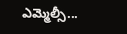ఎమ్మెల్సీ...